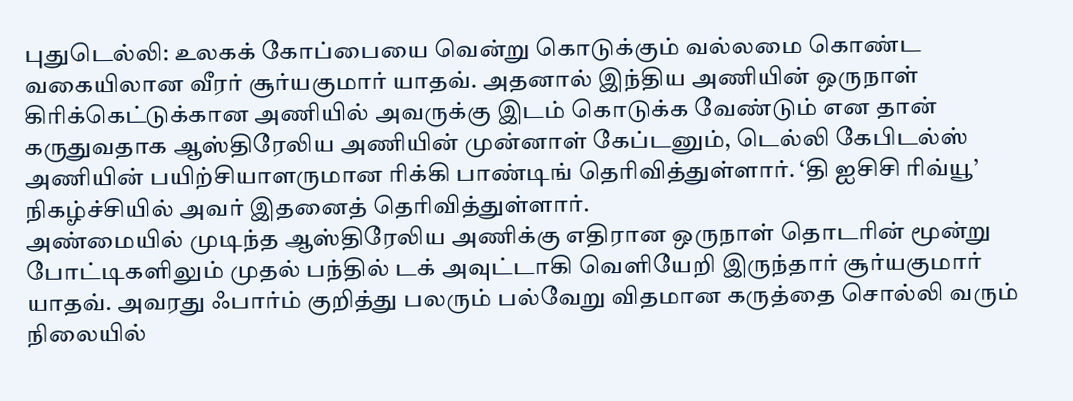புதுடெல்லி: உலகக் கோப்பையை வென்று கொடுக்கும் வல்லமை கொண்ட வகையிலான வீரர் சூர்யகுமார் யாதவ். அதனால் இந்திய அணியின் ஒருநாள் கிரிக்கெட்டுக்கான அணியில் அவருக்கு இடம் கொடுக்க வேண்டும் என தான் கருதுவதாக ஆஸ்திரேலிய அணியின் முன்னாள் கேப்டனும், டெல்லி கேபிடல்ஸ் அணியின் பயிற்சியாளருமான ரிக்கி பாண்டிங் தெரிவித்துள்ளார். ‘தி ஐசிசி ரிவ்யூ’ நிகழ்ச்சியில் அவர் இதனைத் தெரிவித்துள்ளார்.
அண்மையில் முடிந்த ஆஸ்திரேலிய அணிக்கு எதிரான ஒருநாள் தொடரின் மூன்று போட்டிகளிலும் முதல் பந்தில் டக் அவுட்டாகி வெளியேறி இருந்தார் சூர்யகுமார் யாதவ். அவரது ஃபார்ம் குறித்து பலரும் பல்வேறு விதமான கருத்தை சொல்லி வரும் நிலையில்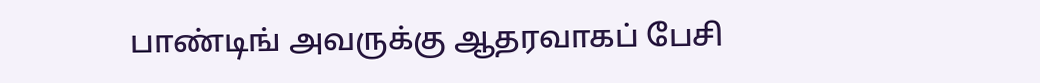பாண்டிங் அவருக்கு ஆதரவாகப் பேசி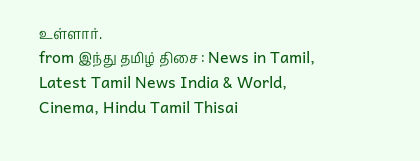உள்ளார்.
from இந்து தமிழ் திசை : News in Tamil, Latest Tamil News India & World, Cinema, Hindu Tamil Thisai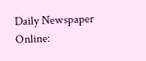Daily Newspaper Online: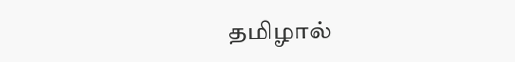தமிழால்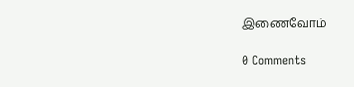இணைவோம்

0 Comments